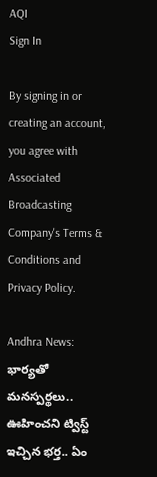AQI
Sign In

By signing in or creating an account, you agree with Associated Broadcasting Company's Terms & Conditions and Privacy Policy.

Andhra News: భార్యతో మనస్పర్థలు.. ఊహించని ట్విస్ట్ ఇచ్చిన భర్త.. ఏం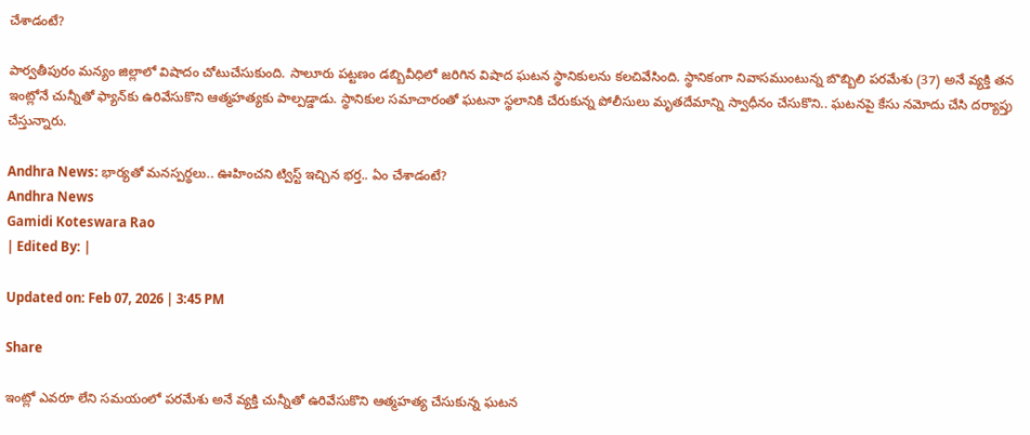చేశాడంటే?

పార్వతీపురం మన్యం జిల్లాలో విషాదం చోటుచేసుకుంది. సాలూరు పట్టణం డబ్బివీధిలో జరిగిన విషాద ఘటన స్థానికులను కలచివేసింది. స్థానికంగా నివాసముంటున్న బొబ్బిలి పరమేశు (37) అనే వ్యక్తి తన ఇంట్లోనే చున్నీతో ఫ్యాన్‌కు ఉరివేసుకొని ఆత్మహత్యకు పాల్పడ్డాడు. స్థానికుల సమాచారంతో ఘటనా స్థలానికి చేరుకున్న పోలీసులు మృతదేమాన్ని స్వాధీనం చేసుకొని.. ఘటనపై కేసు నమోదు చేసి దర్యాప్తు చేస్తున్నారు.

Andhra News: భార్యతో మనస్పర్థలు.. ఊహించని ట్విస్ట్ ఇచ్చిన భర్త.. ఏం చేశాడంటే?
Andhra News
Gamidi Koteswara Rao
| Edited By: |

Updated on: Feb 07, 2026 | 3:45 PM

Share

ఇంట్లో ఎవరూ లేని సమయంలో పరమేశు అనే వ్యక్తి చున్నీతో ఉరివేసుకొని ఆత్మహత్య చేసుకున్న ఘటన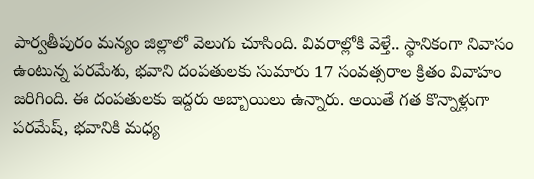పార్వతీపురం మన్యం జిల్లాలో వెలుగు చూసింది. వివరాల్లోకి వెళ్తే.. స్థానికంగా నివాసం ఉంటున్న పరమేశు‌, భవాని దంపతులకు సుమారు 17 సంవత్సరాల క్రితం వివాహం జరిగింది. ఈ దంపతులకు ఇద్దరు అబ్బాయిలు ఉన్నారు. అయితే గత కొన్నాళ్లుగా పరమేష్, భవానికి మధ్య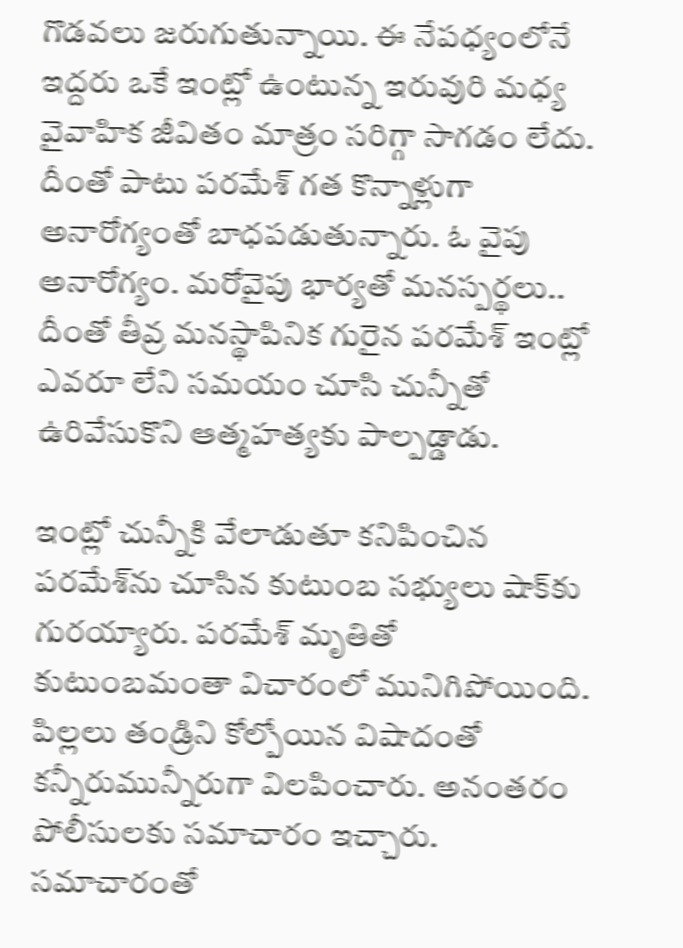గొడవలు జరుగుతున్నాయి. ఈ నేపధ్యంలోనే ఇద్దరు ఒకే ఇంట్లో ఉంటున్న ఇరువురి మధ్య వైవాహిక జీవితం మాత్రం సరిగ్గా సాగడం లేదు. దీంతో పాటు పరమేశ్ గత కొన్నాళ్లుగా అనారోగ్యంతో బాధపడుతున్నారు. ఓ వైపు అనారోగ్యం. మరోవైపు భార్యతో మనస్పర్థలు.. దీంతో తీవ్ర మనస్థాపినిక గురైన పరమేశ్ ఇంట్లో ఎవరూ లేని సమయం చూసి చున్నీతో ఉరివేసుకొని ఆత్మహత్యకు పాల్పడ్డాడు.

ఇంట్లో చున్నీకి వేలాడుతూ కనిపించిన పరమేశ్‌ను చూసిన కుటుంబ సభ్యులు షాక్‌కు గురయ్యారు. పరమేశ్ మృతితో కుటుంబమంతా విచారంలో మునిగిపోయింది. పిల్లలు తండ్రిని కోల్పోయిన విషాదంతో కన్నీరుమున్నీరుగా విలపించారు. అనంతరం పోలీసులకు సమాచారం ఇచ్చారు. సమాచారంతో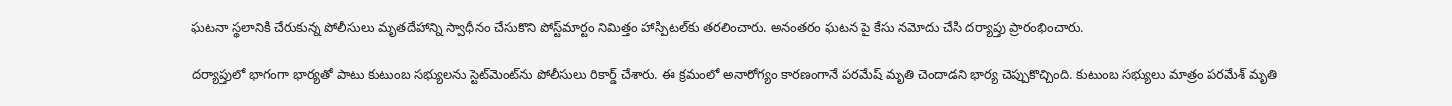ఘటనా స్థలానికి చేరుకున్న పోలీసులు మృతదేహాన్ని స్వాధీనం చేసుకొని పోస్ట్‌మార్టం నిమిత్తం హాస్పిటల్‌కు తరలించారు. అనంతరం ఘటన పై కేసు నమోదు చేసి దర్యాప్తు ప్రారంభించారు.

దర్యాప్తులో భాగంగా భార్యతో పాటు కుటుంబ సభ్యులను స్టెట్‌మెంట్‌ను పోలీసులు రికార్డ్ చేశారు. ఈ క్రమంలో అనారోగ్యం కారణంగానే పరమేష్ మృతి చెందాడని భార్య చెప్పుకొచ్చింది. కుటుంబ సభ్యులు మాత్రం పరమేశ్‌ మృతి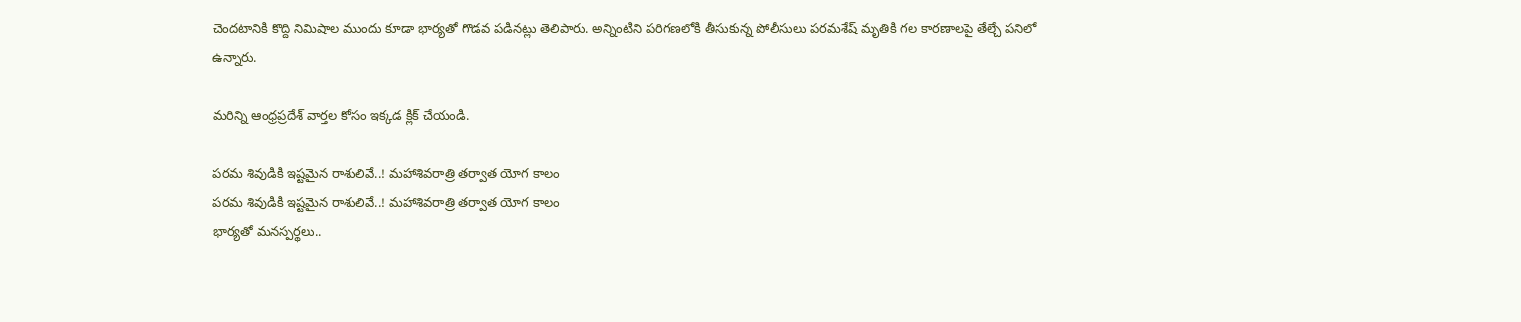చెందటానికి కొద్ది నిమిషాల ముందు కూడా భార్యతో గొడవ పడినట్లు తెలిపారు. అన్నింటిని పరిగణలోకి తీసుకున్న పోలీసులు పరమశేష్ మృతికి గల కారణాలపై తేల్చే పనిలో ఉన్నారు.

మరిన్ని ఆంధ్రప్రదేశ్ వార్తల కోసం ఇక్కడ క్లిక్ చేయండి.

పరమ శివుడికి ఇష్టమైన రాశులివే..! మహాశివరాత్రి తర్వాత యోగ కాలం
పరమ శివుడికి ఇష్టమైన రాశులివే..! మహాశివరాత్రి తర్వాత యోగ కాలం
భార్యతో మనస్పర్థలు..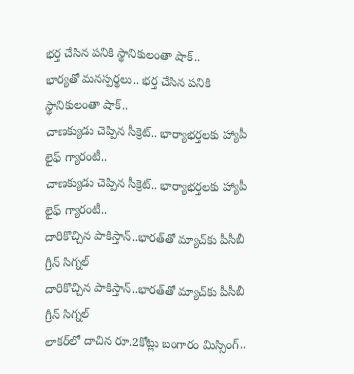భర్త చేసిన పనికి స్థానికులంతా షాక్..
భార్యతో మనస్పర్థలు.. భర్త చేసిన పనికి స్థానికులంతా షాక్..
చాణక్యుడు చెప్పిన సీక్రెట్.. భార్యాభర్తలకు హ్యాపీ లైఫ్ గ్యారంటీ..
చాణక్యుడు చెప్పిన సీక్రెట్.. భార్యాభర్తలకు హ్యాపీ లైఫ్ గ్యారంటీ..
దారికొచ్చిన పాకిస్తాన్..భారత్‌తో మ్యాచ్‌కు పీసీబీ గ్రీన్ సిగ్నల్
దారికొచ్చిన పాకిస్తాన్..భారత్‌తో మ్యాచ్‌కు పీసీబీ గ్రీన్ సిగ్నల్
లాకర్‌లో దాచిన రూ.2కోట్లు బంగారం మిస్సింగ్..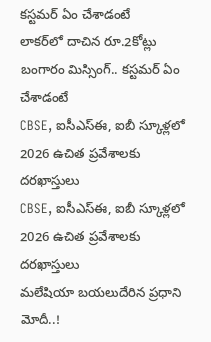కస్టమర్ ఏం చేశాడంటే
లాకర్‌లో దాచిన రూ.2కోట్లు బంగారం మిస్సింగ్.. కస్టమర్ ఏం చేశాడంటే
CBSE, ఐసీఎస్‌ఈ, ఐబీ స్కూళ్లలో 2026 ఉచిత ప్రవేశాలకు దరఖాస్తులు
CBSE, ఐసీఎస్‌ఈ, ఐబీ స్కూళ్లలో 2026 ఉచిత ప్రవేశాలకు దరఖాస్తులు
మలేషియా బయలుదేరిన ప్రధాని మోదీ..!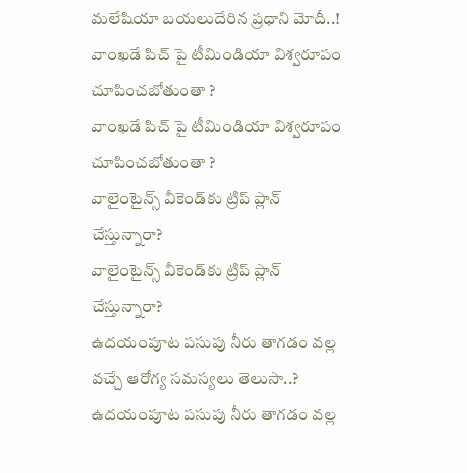మలేషియా బయలుదేరిన ప్రధాని మోదీ..!
వాంఖడే పిచ్ పై టీమిండియా విశ్వరూపం చూపించబోతుంతా ?
వాంఖడే పిచ్ పై టీమిండియా విశ్వరూపం చూపించబోతుంతా ?
వాలైంటైన్స్ వీకెండ్‌కు ట్రిప్‌ ప్లాన్ చేస్తున్నారా?
వాలైంటైన్స్ వీకెండ్‌కు ట్రిప్‌ ప్లాన్ చేస్తున్నారా?
ఉదయంపూట పసుపు నీరు తాగడం వల్ల వచ్చే ఆరోగ్య సమస్యలు తెలుసా..?
ఉదయంపూట పసుపు నీరు తాగడం వల్ల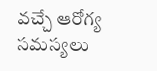వచ్చే ఆరోగ్య సమస్యలు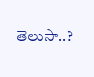తెలుసా..?